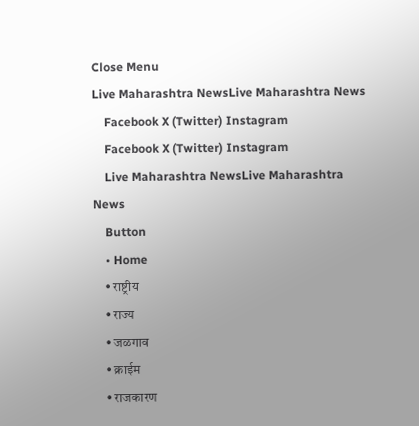Close Menu
Live Maharashtra NewsLive Maharashtra News
    Facebook X (Twitter) Instagram
    Facebook X (Twitter) Instagram
    Live Maharashtra NewsLive Maharashtra News
    Button
    • Home
    • राष्ट्रीय
    • राज्य
    • जळगाव
    • क्राईम
    • राजकारण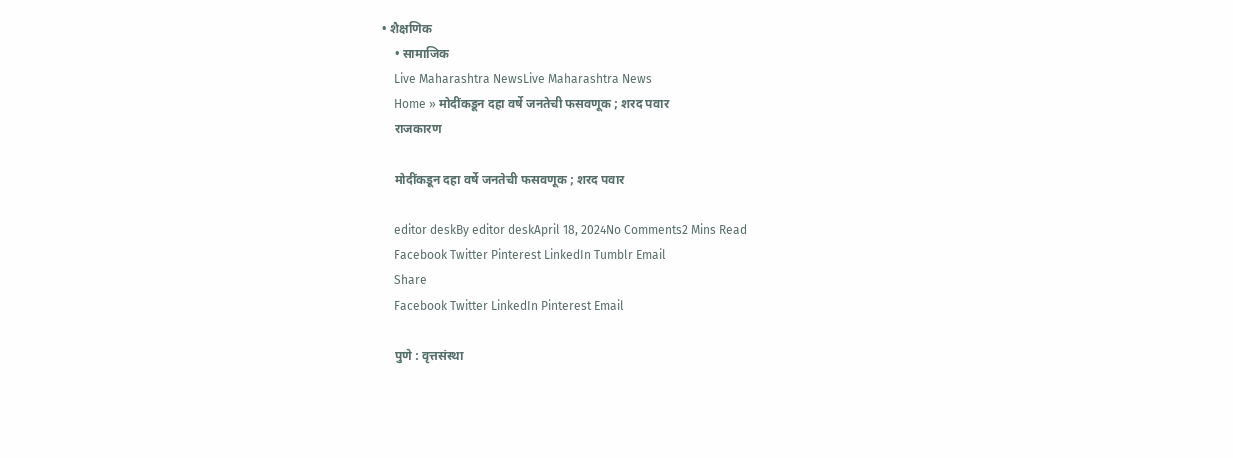• शैक्षणिक
    • सामाजिक
    Live Maharashtra NewsLive Maharashtra News
    Home » मोदींकडून दहा वर्षे जनतेची फसवणूक ; शरद पवार
    राजकारण

    मोदींकडून दहा वर्षे जनतेची फसवणूक ; शरद पवार

    editor deskBy editor deskApril 18, 2024No Comments2 Mins Read
    Facebook Twitter Pinterest LinkedIn Tumblr Email
    Share
    Facebook Twitter LinkedIn Pinterest Email

    पुणे : वृत्तसंस्था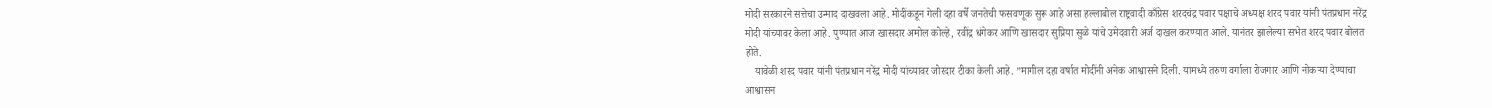मोदी सरकारने सत्तेचा उन्माद दाखवला आहे. मोदींकडून गेली दहा वर्षे जनतेची फसवणूक सुरू आहे असा हल्लाबोल राष्ट्रवादी काँग्रेस शरदचंद्र पवार पक्षाचे अध्यक्ष शरद पवार यांनी पंतप्रधान नरेंद्र मोदी यांच्यावर केला आहे. पुण्यात आज खासदार अमोल कोल्हे, रवींद्र धंगेकर आणि खासदार सुप्रिया सुळे यांचे उमेदवारी अर्ज दाखल करण्यात आले. यानंतर झालेल्या सभेत शरद पवार बोलत होते.
    यावेळी शरद पवार यांनी पंतप्रधान नरेंद्र मोदी यांच्यावर जोरदार टीका केली आहे. ”मागील दहा वर्षात मोदींनी अनेक आश्वासने दिली. यामध्ये तरुण वर्गाला रोजगार आणि नोकऱ्या देण्याचा आश्वासन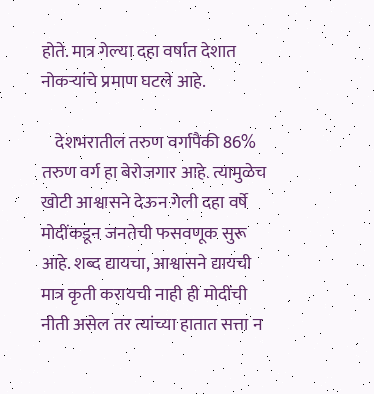होते. मात्र गेल्या दहा वर्षात देशात नोकऱ्यांचे प्रमाण घटले आहे.

    देशभरातील तरुण वर्गापैकी 86% तरुण वर्ग हा बेरोजगार आहे. त्यामुळेच खोटी आश्वासने देऊन गेली दहा वर्षे मोदींकडून जनतेची फसवणूक सुरू आहे. शब्द द्यायचा, आश्वासने द्यायची मात्र कृती करायची नाही ही मोदींची नीती असेल तर त्यांच्या हातात सत्ता न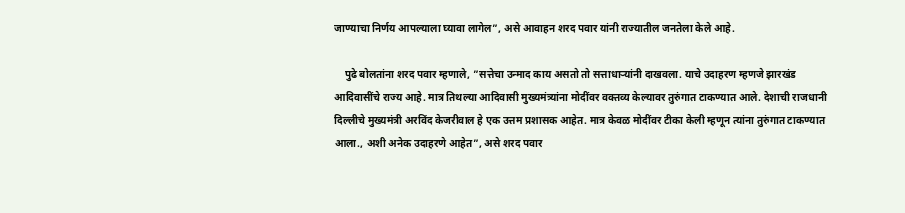जाण्याचा निर्णय आपल्याला घ्यावा लागेल”, असे आवाहन शरद पवार यांनी राज्यातील जनतेला केले आहे.

    पुढे बोलतांना शरद पवार म्हणाले, ”सत्तेचा उन्माद काय असतो तो सत्ताधाऱ्यांनी दाखवला. याचे उदाहरण म्हणजे झारखंड आदिवासींचे राज्य आहे. मात्र तिथल्या आदिवासी मुख्यमंत्र्यांना मोदींवर वक्तव्य केल्यावर तुरुंगात टाकण्यात आले. देशाची राजधानी दिल्लीचे मुख्यमंत्री अरविंद केजरीवाल हे एक उत्तम प्रशासक आहेत. मात्र केवळ मोदींवर टीका केली म्हणून त्यांना तुरुंगात टाकण्यात आला., अशी अनेक उदाहरणे आहेत”, असे शरद पवार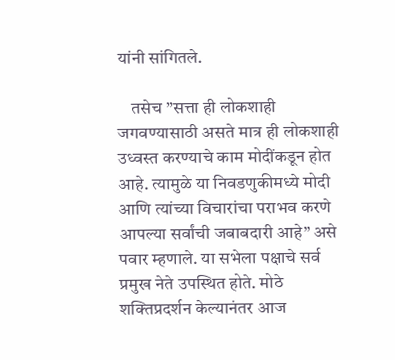यांनी सांगितले.

    तसेच ”सत्ता ही लोकशाही जगवण्यासाठी असते मात्र ही लोकशाही उध्वस्त करण्याचे काम मोदींकडून होत आहे. त्यामुळे या निवडणुकीमध्ये मोदी आणि त्यांच्या विचारांचा पराभव करणे आपल्या सर्वांची जबाबदारी आहे” असे पवार म्हणाले. या सभेला पक्षाचे सर्व प्रमुख नेते उपस्थित होते. मोठे शक्तिप्रदर्शन केल्यानंतर आज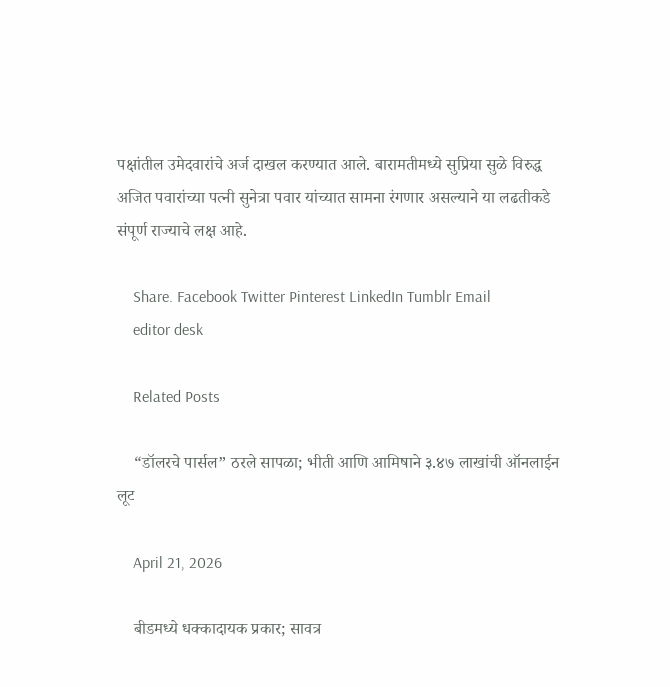पक्षांतील उमेदवारांचे अर्ज दाखल करण्यात आले. बारामतीमध्ये सुप्रिया सुळे विरुद्ध अजित पवारांच्या पत्नी सुनेत्रा पवार यांच्यात सामना रंगणार असल्याने या लढतीकडे संपूर्ण राज्याचे लक्ष आहे.

    Share. Facebook Twitter Pinterest LinkedIn Tumblr Email
    editor desk

    Related Posts

    “डॉलरचे पार्सल” ठरले सापळा; भीती आणि आमिषाने ३.४७ लाखांची ऑनलाईन लूट

    April 21, 2026

    बीडमध्ये धक्कादायक प्रकार; सावत्र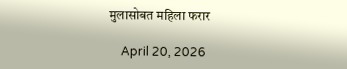मुलासोबत महिला फरार

    April 20, 2026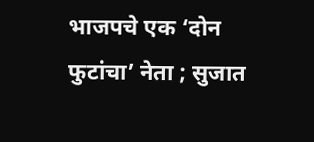भाजपचे एक ‘दोन फुटांचा’ नेता ; सुजात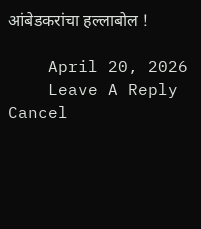आंबेडकरांचा हल्लाबोल !

    April 20, 2026
    Leave A Reply Cancel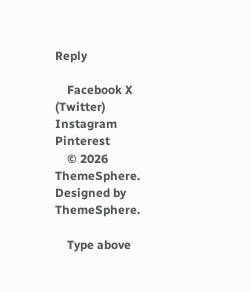Reply

    Facebook X (Twitter) Instagram Pinterest
    © 2026 ThemeSphere. Designed by ThemeSphere.

    Type above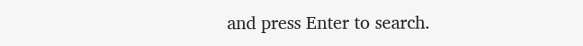and press Enter to search.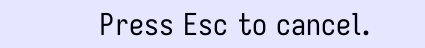Press Esc to cancel.